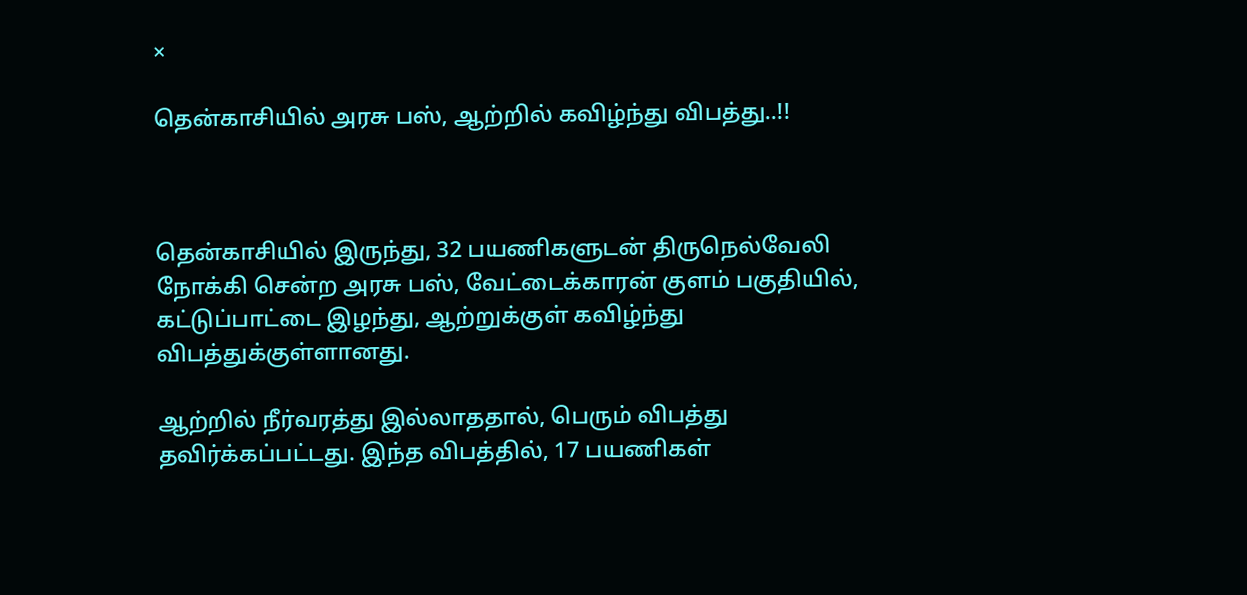×

தென்காசியில் அரசு பஸ், ஆற்றில் கவிழ்ந்து விபத்து..!!



தென்காசியில் இருந்து, 32 பயணிகளுடன் திருநெல்வேலி நோக்கி சென்ற அரசு பஸ், வேட்டைக்காரன் குளம் பகுதியில், கட்டுப்பாட்டை இழந்து, ஆற்றுக்குள் கவிழ்ந்து விபத்துக்குள்ளானது.

ஆற்றில் நீர்வரத்து இல்லாததால், பெரும் விபத்து தவிர்க்கப்பட்டது. இந்த விபத்தில், 17 பயணிகள்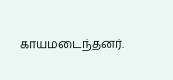காயமடைந்தனர்.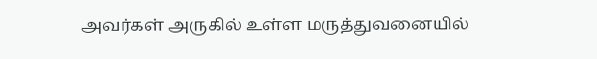அவர்கள் அருகில் உள்ள மருத்துவனையில்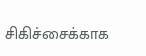சிகிச்சைக்காக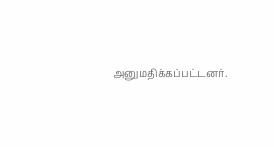அனுமதிக்கப்பட்டனர்.